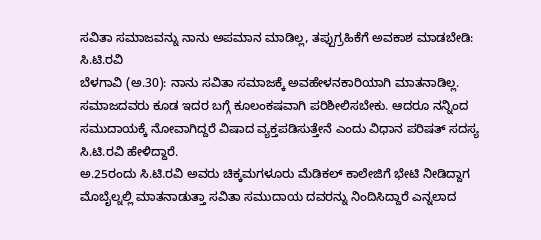ಸವಿತಾ ಸಮಾಜವನ್ನು ನಾನು ಅಪಮಾನ ಮಾಡಿಲ್ಲ, ತಪ್ಪುಗ್ರಹಿಕೆಗೆ ಅವಕಾಶ ಮಾಡಬೇಡಿ: ಸಿ.ಟಿ.ರವಿ
ಬೆಳಗಾವಿ (ಅ.30): ನಾನು ಸವಿತಾ ಸಮಾಜಕ್ಕೆ ಅವಹೇಳನಕಾರಿಯಾಗಿ ಮಾತನಾಡಿಲ್ಲ. ಸಮಾಜದವರು ಕೂಡ ಇದರ ಬಗ್ಗೆ ಕೂಲಂಕಷವಾಗಿ ಪರಿಶೀಲಿಸಬೇಕು. ಆದರೂ ನನ್ನಿಂದ ಸಮುದಾಯಕ್ಕೆ ನೋವಾಗಿದ್ದರೆ ವಿಷಾದ ವ್ಯಕ್ತಪಡಿಸುತ್ತೇನೆ ಎಂದು ವಿಧಾನ ಪರಿಷತ್ ಸದಸ್ಯ ಸಿ.ಟಿ.ರವಿ ಹೇಳಿದ್ದಾರೆ.
ಅ.25ರಂದು ಸಿ.ಟಿ.ರವಿ ಅವರು ಚಿಕ್ಕಮಗಳೂರು ಮೆಡಿಕಲ್ ಕಾಲೇಜಿಗೆ ಭೇಟಿ ನೀಡಿದ್ದಾಗ ಮೊಬೈಲ್ನಲ್ಲಿ ಮಾತನಾಡುತ್ತಾ ಸವಿತಾ ಸಮುದಾಯ ದವರನ್ನು ನಿಂದಿಸಿದ್ದಾರೆ ಎನ್ನಲಾದ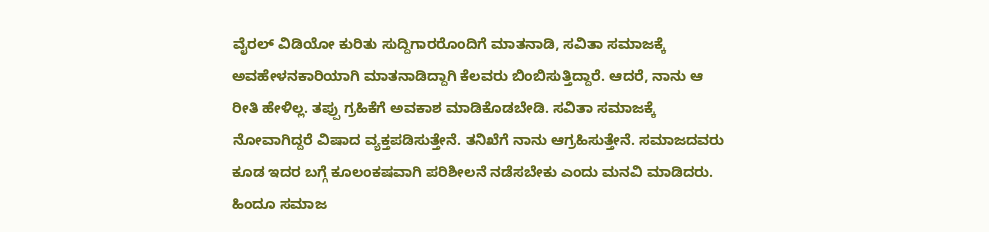ವೈರಲ್ ವಿಡಿಯೋ ಕುರಿತು ಸುದ್ದಿಗಾರರೊಂದಿಗೆ ಮಾತನಾಡಿ, ಸವಿತಾ ಸಮಾಜಕ್ಕೆ ಅವಹೇಳನಕಾರಿಯಾಗಿ ಮಾತನಾಡಿದ್ದಾಗಿ ಕೆಲವರು ಬಿಂಬಿಸುತ್ತಿದ್ದಾರೆ. ಆದರೆ, ನಾನು ಆ ರೀತಿ ಹೇಳಿಲ್ಲ. ತಪ್ಪು ಗ್ರಹಿಕೆಗೆ ಅವಕಾಶ ಮಾಡಿಕೊಡಬೇಡಿ. ಸವಿತಾ ಸಮಾಜಕ್ಕೆ ನೋವಾಗಿದ್ದರೆ ವಿಷಾದ ವ್ಯಕ್ತಪಡಿಸುತ್ತೇನೆ. ತನಿಖೆಗೆ ನಾನು ಆಗ್ರಹಿಸುತ್ತೇನೆ. ಸಮಾಜದವರು ಕೂಡ ಇದರ ಬಗ್ಗೆ ಕೂಲಂಕಷವಾಗಿ ಪರಿಶೀಲನೆ ನಡೆಸಬೇಕು ಎಂದು ಮನವಿ ಮಾಡಿದರು.
ಹಿಂದೂ ಸಮಾಜ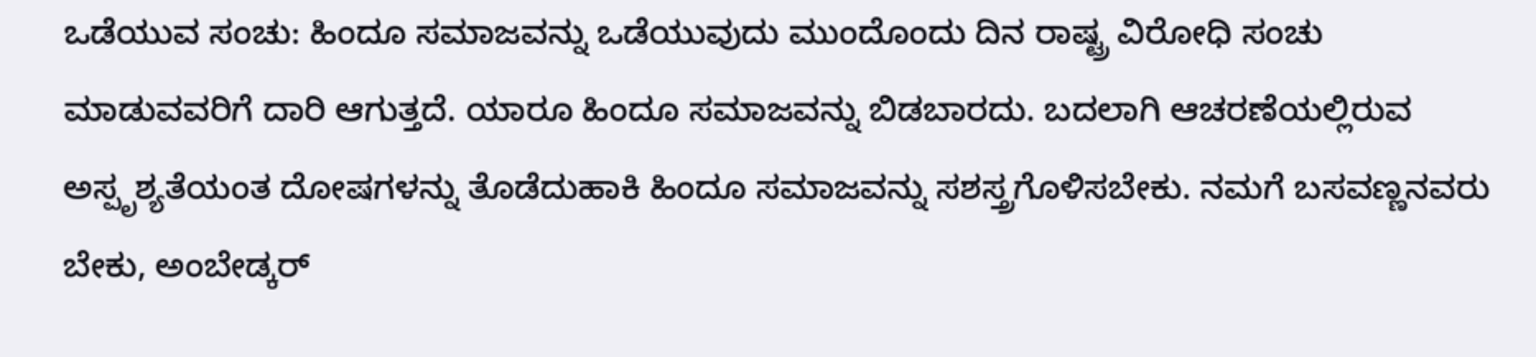ಒಡೆಯುವ ಸಂಚು: ಹಿಂದೂ ಸಮಾಜವನ್ನು ಒಡೆಯುವುದು ಮುಂದೊಂದು ದಿನ ರಾಷ್ಟ್ರ ವಿರೋಧಿ ಸಂಚು ಮಾಡುವವರಿಗೆ ದಾರಿ ಆಗುತ್ತದೆ. ಯಾರೂ ಹಿಂದೂ ಸಮಾಜವನ್ನು ಬಿಡಬಾರದು. ಬದಲಾಗಿ ಆಚರಣೆಯಲ್ಲಿರುವ ಅಸ್ಪೃಶ್ಯತೆಯಂತ ದೋಷಗಳನ್ನು ತೊಡೆದುಹಾಕಿ ಹಿಂದೂ ಸಮಾಜವನ್ನು ಸಶಸ್ತ್ರಗೊಳಿಸಬೇಕು. ನಮಗೆ ಬಸವಣ್ಣನವರು ಬೇಕು, ಅಂಬೇಡ್ಕರ್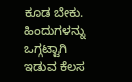ಕೂಡ ಬೇಕು. ಹಿಂದುಗಳನ್ನು ಒಗ್ಗಟ್ಟಾಗಿ ಇಡುವ ಕೆಲಸ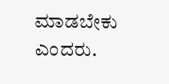ಮಾಡಬೇಕು ಎಂದರು.